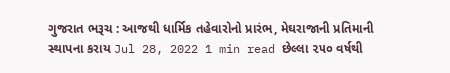ગુજરાત ભરૂચ : આજથી ધાર્મિક તહેવારોનો પ્રારંભ, મેઘરાજાની પ્રતિમાની સ્થાપના કરાય Jul 28, 2022 1 min read છેલ્લા ૨૫૦ વર્ષથી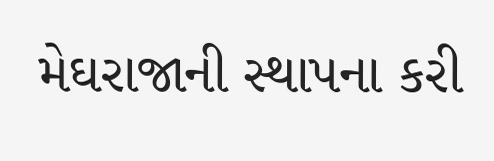મેઘરાજાની સ્થાપના કરી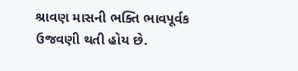શ્રાવણ માસની ભક્તિ ભાવપૂર્વક ઉજવણી થતી હોય છે.